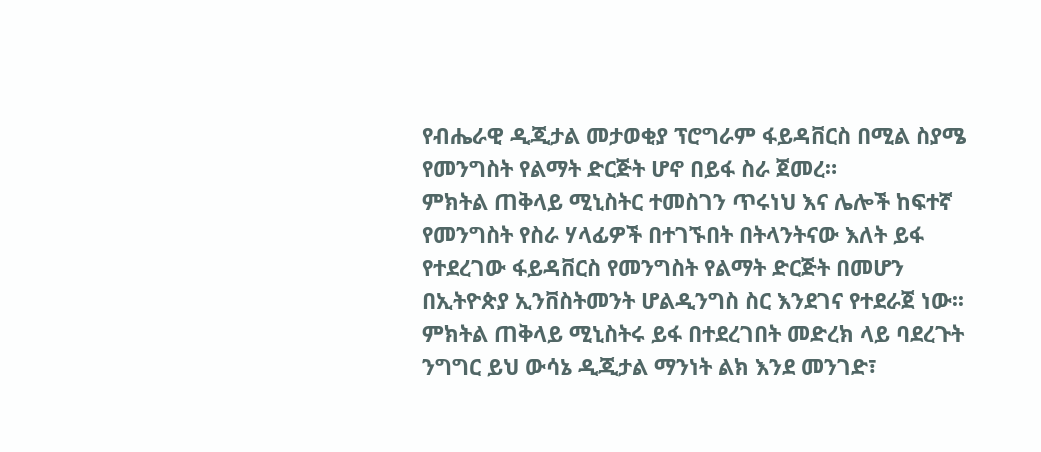የብሔራዊ ዲጂታል መታወቂያ ፕሮግራም ፋይዳቨርስ በሚል ስያሜ የመንግስት የልማት ድርጅት ሆኖ በይፋ ስራ ጀመረ።
ምክትል ጠቅላይ ሚኒስትር ተመስገን ጥሩነህ እና ሌሎች ከፍተኛ የመንግስት የስራ ሃላፊዎች በተገኙበት በትላንትናው እለት ይፋ የተደረገው ፋይዳቨርስ የመንግስት የልማት ድርጅት በመሆን በኢትዮጵያ ኢንቨስትመንት ሆልዲንግስ ስር እንደገና የተደራጀ ነው፡፡
ምክትል ጠቅላይ ሚኒስትሩ ይፋ በተደረገበት መድረክ ላይ ባደረጉት ንግግር ይህ ውሳኔ ዲጂታል ማንነት ልክ እንደ መንገድ፣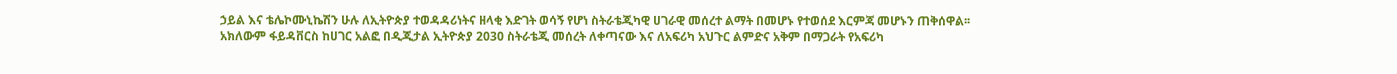ኃይል እና ቴሌኮሙኒኬሽን ሁሉ ለኢትዮጵያ ተወዳዳሪነትና ዘላቂ እድገት ወሳኝ የሆነ ስትራቴጂካዊ ሀገራዊ መሰረተ ልማት በመሆኑ የተወሰደ እርምጃ መሆኑን ጠቅሰዋል፡፡
አክለውም ፋይዳቨርስ ከሀገር አልፎ በዲጂታል ኢትዮጵያ 2030 ስትራቴጂ መሰረት ለቀጣናው እና ለአፍሪካ አህጉር ልምድና አቅም በማጋራት የአፍሪካ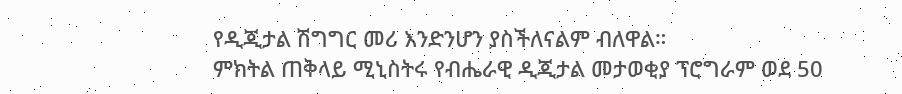የዲጂታል ሽግግር መሪ እንድንሆን ያስችለናልም ብለዋል።
ምክትል ጠቅላይ ሚኒስትሩ የብሔራዊ ዲጂታል መታወቂያ ፕሮግራም ወደ 50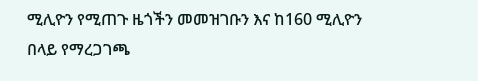ሚሊዮን የሚጠጉ ዜጎችን መመዝገቡን እና ከ160 ሚሊዮን በላይ የማረጋገጫ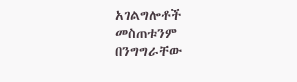አገልግሎቶች መስጠቱንም በንግግራቸው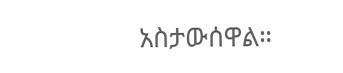አስታውሰዋል።